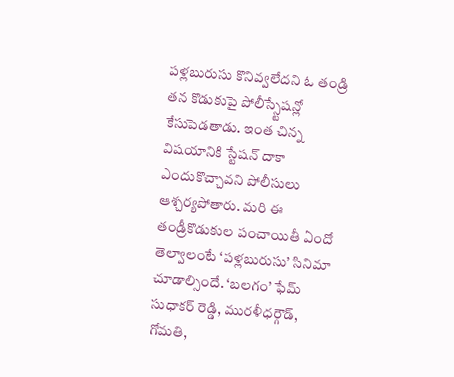పళ్లబురుసు కొనివ్వలేదని ఓ తండ్రి తన కొడుకుపై పోలీస్స్టేషన్లో కేసుపెడతాడు. ఇంత చిన్న విషయానికి స్టేషన్ దాకా ఎందుకొచ్చావని పోలీసులు ఆశ్చర్యపోతారు. మరి ఈ తండ్రీకొడుకుల పంచాయితీ ఏందో తెల్వాలంటే ‘పళ్లబురుసు’ సినిమా చూడాల్సిందే. ‘బలగం’ ఫేమ్ సుధాకర్ రెడ్డి, మురళీధర్గౌడ్, గోమతి,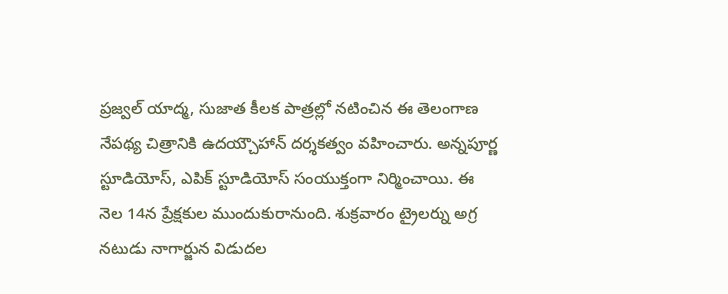ప్రజ్వల్ యాద్మ, సుజాత కీలక పాత్రల్లో నటించిన ఈ తెలంగాణ నేపథ్య చిత్రానికి ఉదయ్చౌహాన్ దర్శకత్వం వహించారు. అన్నపూర్ణ స్టూడియోస్, ఎపిక్ స్టూడియోస్ సంయుక్తంగా నిర్మించాయి. ఈ నెల 14న ప్రేక్షకుల ముందుకురానుంది. శుక్రవారం ట్రైలర్ను అగ్ర నటుడు నాగార్జున విడుదల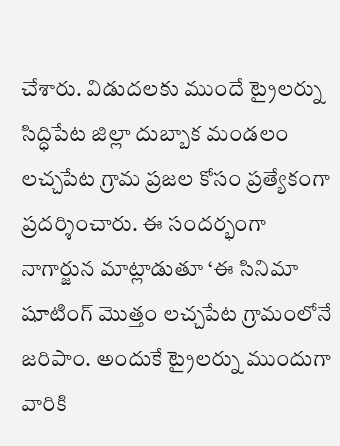చేశారు. విడుదలకు ముందే ట్రైలర్ను సిద్ధిపేట జిల్లా దుబ్బాక మండలం లచ్చపేట గ్రామ ప్రజల కోసం ప్రత్యేకంగా ప్రదర్శించారు. ఈ సందర్భంగా నాగార్జున మాట్లాడుతూ ‘ఈ సినిమా షూటింగ్ మొత్తం లచ్చపేట గ్రామంలోనే జరిపాం. అందుకే ట్రైలర్ను ముందుగా వారికి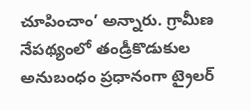చూపించాం’ అన్నారు. గ్రామీణ నేపథ్యంలో తండ్రీకొడుకుల అనుబంధం ప్రధానంగా ట్రైలర్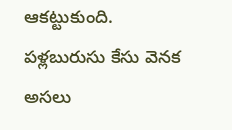ఆకట్టుకుంది. పళ్లబురుసు కేసు వెనక అసలు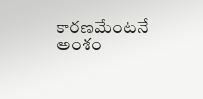కారణమేంటనే అంశం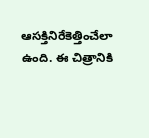ఆసక్తినిరేకెత్తించేలా ఉంది. ఈ చిత్రానికి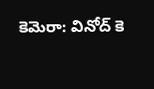కెమెరా: వినోద్ కె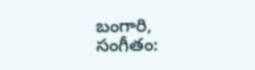బంగారి, సంగీతం: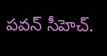పవన్ సీహెచ్.